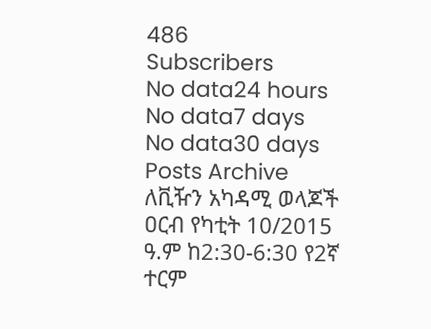486
Subscribers
No data24 hours
No data7 days
No data30 days
Posts Archive
ለቪዥን አካዳሚ ወላጆች
ዐርብ የካቲት 10/2015 ዓ.ም ከ2:30-6:30 የ2ኛ ተርም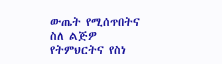ውጤት የሚሰጥበትና ስለ ልጅዎ የትምህርትና የስነ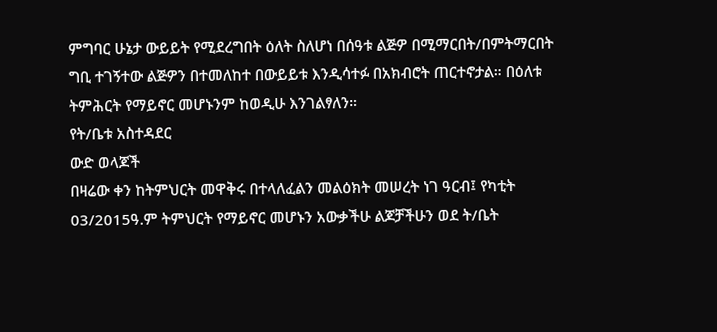ምግባር ሁኔታ ውይይት የሚደረግበት ዕለት ስለሆነ በሰዓቱ ልጅዎ በሚማርበት/በምትማርበት ግቢ ተገኝተው ልጅዎን በተመለከተ በውይይቱ እንዲሳተፉ በአክብሮት ጠርተኖታል። በዕለቱ ትምሕርት የማይኖር መሆኑንም ከወዲሁ እንገልፃለን።
የት/ቤቱ አስተዳደር
ውድ ወላጆች
በዛሬው ቀን ከትምህርት መዋቅሩ በተላለፈልን መልዕክት መሠረት ነገ ዓርብ፤ የካቲት 03/2015ዓ.ም ትምህርት የማይኖር መሆኑን አውቃችሁ ልጆቻችሁን ወደ ት/ቤት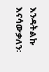እንዳትልኩ እናሳውቃለን፡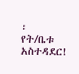፡
የት/ቤቱ አስተዳደር!